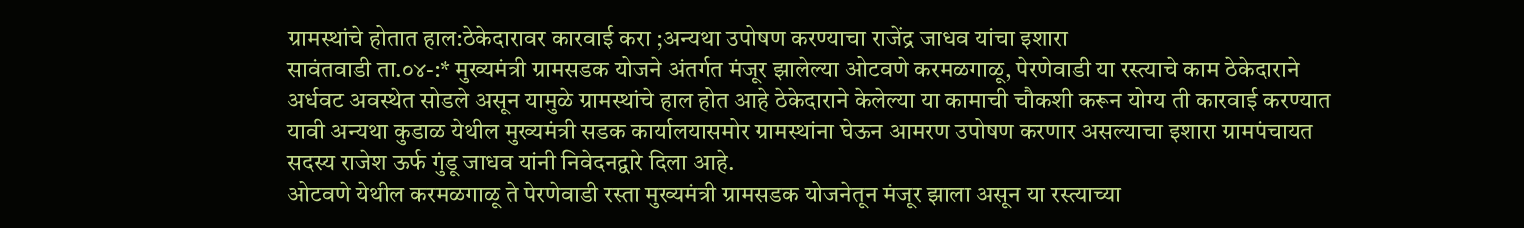ग्रामस्थांचे होतात हाल:ठेकेदारावर कारवाई करा ;अन्यथा उपोषण करण्याचा राजेंद्र जाधव यांचा इशारा
सावंतवाडी ता.०४-:* मुख्यमंत्री ग्रामसडक योजने अंतर्गत मंजूर झालेल्या ओटवणे करमळगाळू, पेरणेवाडी या रस्त्याचे काम ठेकेदाराने अर्धवट अवस्थेत सोडले असून यामुळे ग्रामस्थांचे हाल होत आहे ठेकेदाराने केलेल्या या कामाची चौकशी करून योग्य ती कारवाई करण्यात यावी अन्यथा कुडाळ येथील मुख्यमंत्री सडक कार्यालयासमोर ग्रामस्थांना घेऊन आमरण उपोषण करणार असल्याचा इशारा ग्रामपंचायत सदस्य राजेश ऊर्फ गुंडू जाधव यांनी निवेदनद्वारे दिला आहे.
ओटवणे येथील करमळगाळू ते पेरणेवाडी रस्ता मुख्यमंत्री ग्रामसडक योजनेतून मंजूर झाला असून या रस्त्याच्या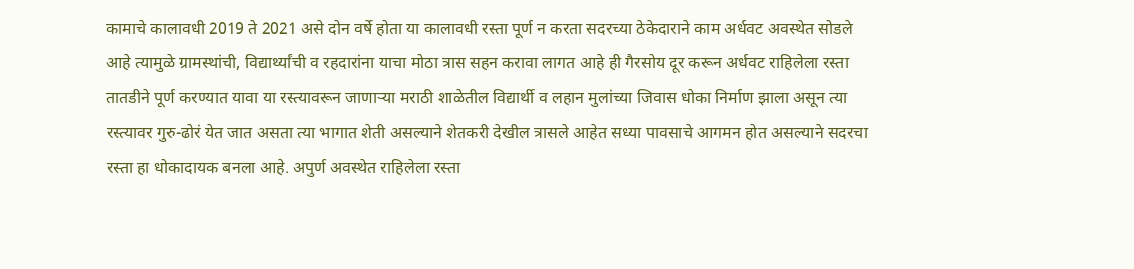कामाचे कालावधी 2019 ते 2021 असे दोन वर्षे होता या कालावधी रस्ता पूर्ण न करता सदरच्या ठेकेदाराने काम अर्धवट अवस्थेत सोडले आहे त्यामुळे ग्रामस्थांची, विद्यार्थ्यांची व रहदारांना याचा मोठा त्रास सहन करावा लागत आहे ही गैरसोय दूर करून अर्धवट राहिलेला रस्ता तातडीने पूर्ण करण्यात यावा या रस्त्यावरून जाणाऱ्या मराठी शाळेतील विद्यार्थी व लहान मुलांच्या जिवास धोका निर्माण झाला असून त्या रस्त्यावर गुरु-ढोरं येत जात असता त्या भागात शेती असल्याने शेतकरी देखील त्रासले आहेत सध्या पावसाचे आगमन होत असल्याने सदरचा रस्ता हा धोकादायक बनला आहे. अपुर्ण अवस्थेत राहिलेला रस्ता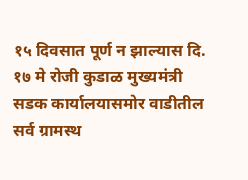१५ दिवसात पूर्ण न झाल्यास दि. १७ मे रोजी कुडाळ मुख्यमंत्री सडक कार्यालयासमोर वाडीतील सर्व ग्रामस्थ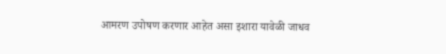आमरण उपोषण करणार आहेत असा इशारा यावेळी जाधव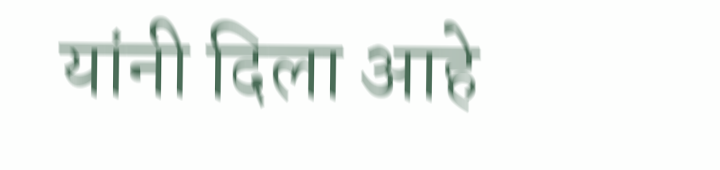यांनी दिला आहे